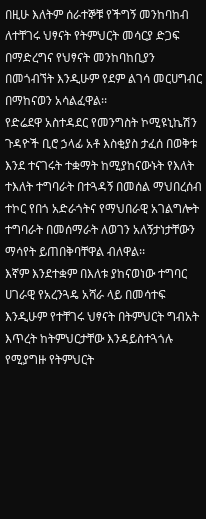በዚሁ እለትም ሰራተኞቹ የችግኝ መንከባከብ ለተቸገሩ ህፃናት የትምህርት መሳርያ ድጋፍ በማድረግና የህፃናት መንከባከቢያን በመጎብኘት እንዲሁም የደም ልገሳ መርሀግብር በማከናወን አሳልፈዋል፡፡
የድሬደዋ አስተዳደር የመንግስት ኮሚዩኒኬሽን ጉዳዮች ቢሮ ኃላፊ አቶ እስቂያስ ታፈሰ በወቅቱ እንደ ተናገሩት ተቋማት ከሚያከናውኑት የእለት ተእለት ተግባራት በተጓዳኝ በመሰል ማህበረሰብ ተኮር የበጎ አድራጎትና የማህበራዊ አገልግሎት ተግባራት በመሰማራት ለወገን አለኝታነታቸውን ማሳየት ይጠበቅባቸዋል ብለዋል፡፡
እኛም እንደተቋም በእለቱ ያከናወነው ተግባር ሀገራዊ የአረንጓዴ አሻራ ላይ በመሳተፍ እንዲሁም የተቸገሩ ህፃናት በትምህርት ግብአት እጥረት ከትምህርታቸው እንዳይስተጓጎሉ የሚያግዙ የትምህርት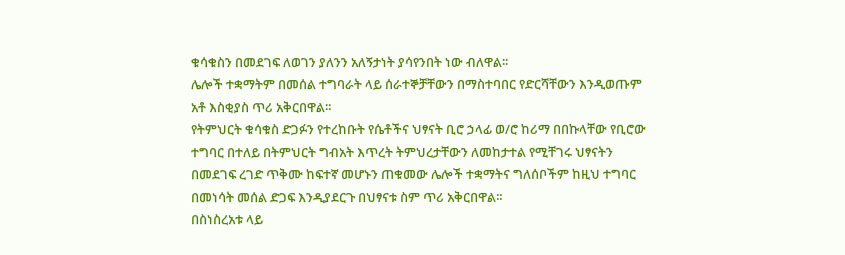ቁሳቁስን በመደገፍ ለወገን ያለንን አለኝታነት ያሳየንበት ነው ብለዋል፡፡
ሌሎች ተቋማትም በመሰል ተግባራት ላይ ሰራተኞቻቸውን በማስተባበር የድርሻቸውን እንዲወጡም አቶ እስቂያስ ጥሪ አቅርበዋል፡፡
የትምህርት ቁሳቁስ ድጋፉን የተረከቡት የሴቶችና ህፃናት ቢሮ ኃላፊ ወ/ሮ ከሪማ በበኩላቸው የቢሮው ተግባር በተለይ በትምህርት ግብአት እጥረት ትምህረታቸውን ለመከታተል የሚቸገሩ ህፃናትን በመደገፍ ረገድ ጥቅሙ ከፍተኛ መሆኑን ጠቁመው ሌሎች ተቋማትና ግለሰቦችም ከዚህ ተግባር በመነሳት መሰል ድጋፍ እንዲያደርጉ በህፃናቱ ስም ጥሪ አቅርበዋል፡፡
በስነስረአቱ ላይ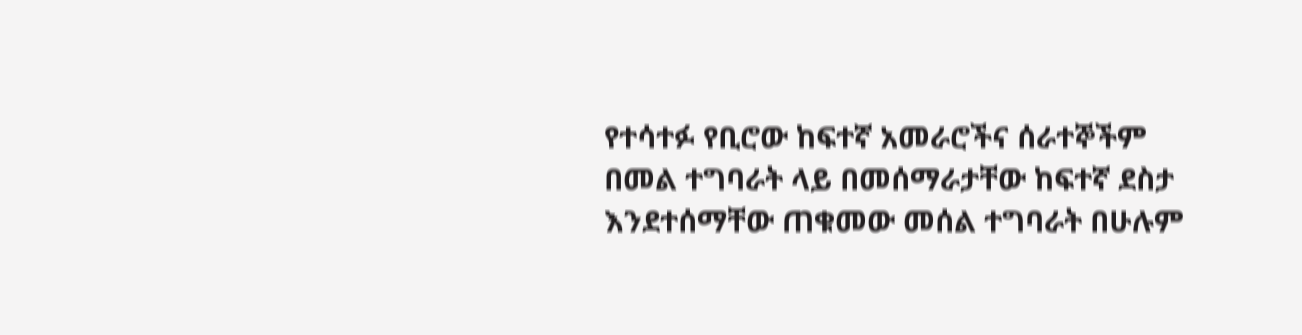የተሳተፉ የቢሮው ከፍተኛ አመራሮችና ሰራተኞችም በመል ተግባራት ላይ በመሰማራታቸው ከፍተኛ ደስታ እንደተሰማቸው ጠቁመው መሰል ተግባራት በሁሉም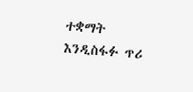ተቋማት እንዲስፋፉ ጥሪ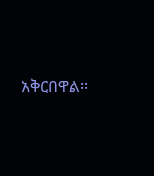አቅርበዋል፡፡